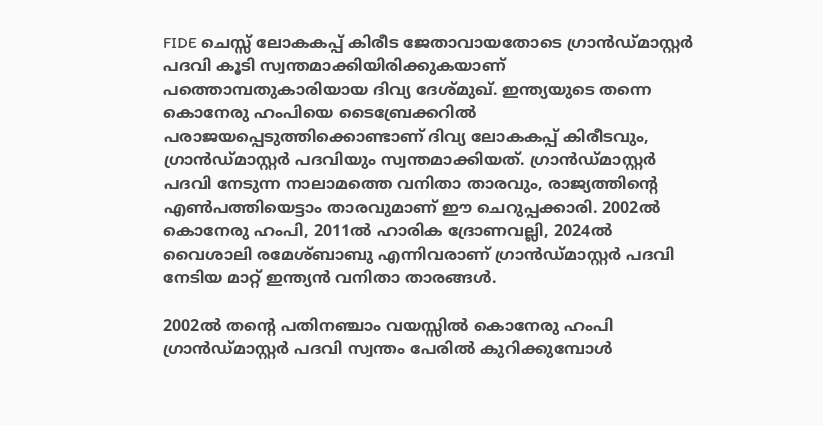FIDE ചെസ്സ് ലോകകപ്പ് കിരീട ജേതാവായതോടെ ഗ്രാൻഡ്മാസ്റ്റർ പദവി കൂടി സ്വന്തമാക്കിയിരിക്കുകയാണ് പത്തൊമ്പതുകാരിയായ ദിവ്യ ദേശ്മുഖ്. ഇന്ത്യയുടെ തന്നെ കൊനേരു ഹംപിയെ ടൈബ്രേക്കറിൽ പരാജയപ്പെടുത്തിക്കൊണ്ടാണ് ദിവ്യ ലോകകപ്പ് കിരീടവും, ഗ്രാൻഡ്മാസ്റ്റർ പദവിയും സ്വന്തമാക്കിയത്. ഗ്രാൻഡ്മാസ്റ്റർ പദവി നേടുന്ന നാലാമത്തെ വനിതാ താരവും, രാജ്യത്തിന്റെ എൺപത്തിയെട്ടാം താരവുമാണ് ഈ ചെറുപ്പക്കാരി. 2002ൽ കൊനേരു ഹംപി, 2011ൽ ഹാരിക ദ്രോണവല്ലി, 2024ൽ വൈശാലി രമേശ്ബാബു എന്നിവരാണ് ഗ്രാൻഡ്മാസ്റ്റർ പദവി നേടിയ മാറ്റ് ഇന്ത്യൻ വനിതാ താരങ്ങൾ.

2002ൽ തന്റെ പതിനഞ്ചാം വയസ്സിൽ കൊനേരു ഹംപി ഗ്രാൻഡ്മാസ്റ്റർ പദവി സ്വന്തം പേരിൽ കുറിക്കുമ്പോൾ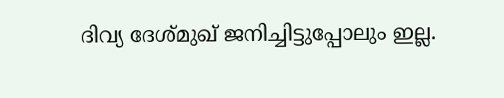ദിവ്യ ദേശ്മുഖ് ജനിച്ചിട്ടുപ്പോലും ഇല്ല.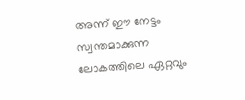അന്ന് ഈ നേട്ടം സ്വന്തമാക്കുന്ന ലോകത്തിലെ ഏറ്റവും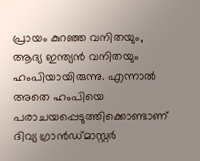പ്രായം കുറഞ്ഞ വനിതയും, ആദ്യ ഇന്ത്യൻ വനിതയും ഹംപിയായിരുന്നു. എന്നാൽ അതെ ഹംപിയെ പരാചയപ്പെടുത്തിക്കൊണ്ടാണ് ദിവ്യ ഗ്രാൻഡ്മാസ്റ്റർ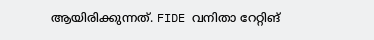ആയിരിക്കുന്നത്. FIDE വനിതാ റേറ്റിങ്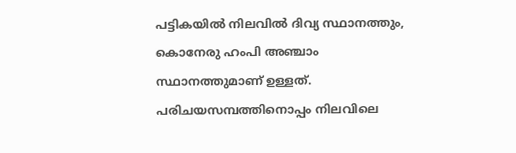പട്ടികയിൽ നിലവിൽ ദിവ്യ സ്ഥാനത്തും, കൊനേരു ഹംപി അഞ്ചാം സ്ഥാനത്തുമാണ് ഉള്ളത്. പരിചയസമ്പത്തിനൊപ്പം നിലവിലെ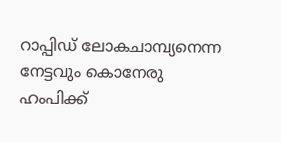റാപ്പിഡ് ലോകചാമ്പ്യനെന്ന നേട്ടവും കൊനേരു ഹംപിക്ക്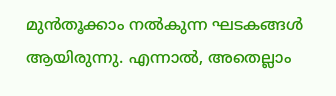മുൻതൂക്കാം നൽകുന്ന ഘടകങ്ങൾ ആയിരുന്നു. എന്നാൽ, അതെല്ലാം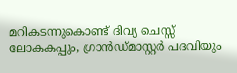മറികടന്നുകൊണ്ട് ദിവ്യ ചെസ്സ് ലോകകപ്പും, ഗ്രാൻഡ്മാസ്റ്റർ പദവിയും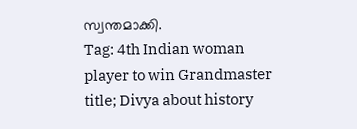സ്വന്തമാക്കി.
Tag: 4th Indian woman player to win Grandmaster title; Divya about history